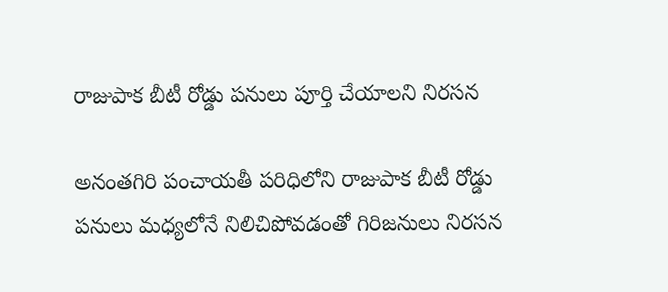రాజుపాక బీటీ రోడ్డు పనులు పూర్తి చేయాలని నిరసన

అనంతగిరి పంచాయతీ పరిధిలోని రాజుపాక బీటీ రోడ్డు పనులు మధ్యలోనే నిలిచిపోవడంతో గిరిజనులు నిరసన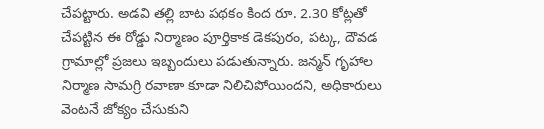చేపట్టారు. అడవి తల్లి బాట పథకం కింద రూ. 2.30 కోట్లతో చేపట్టిన ఈ రోడ్డు నిర్మాణం పూర్తికాక డెకపురం, పట్క, దౌవడ గ్రామాల్లో ప్రజలు ఇబ్బందులు పడుతున్నారు. జన్మన్ గృహాల నిర్మాణ సామగ్రి రవాణా కూడా నిలిచిపోయిందని, అధికారులు వెంటనే జోక్యం చేసుకుని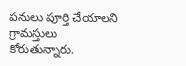పనులు పూర్తి చేయాలని గ్రామస్తులు కోరుతున్నారు.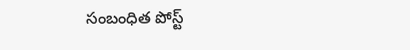సంబంధిత పోస్ట్